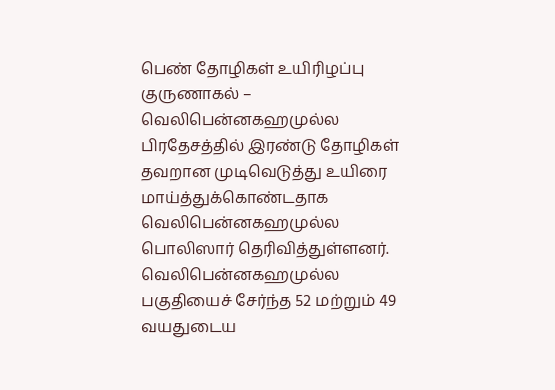பெண் தோழிகள் உயிரிழப்பு
குருணாகல் – வெலிபென்னகஹமுல்ல பிரதேசத்தில் இரண்டு தோழிகள் தவறான முடிவெடுத்து உயிரை மாய்த்துக்கொண்டதாக வெலிபென்னகஹமுல்ல பொலிஸார் தெரிவித்துள்ளனர்.
வெலிபென்னகஹமுல்ல பகுதியைச் சேர்ந்த 52 மற்றும் 49 வயதுடைய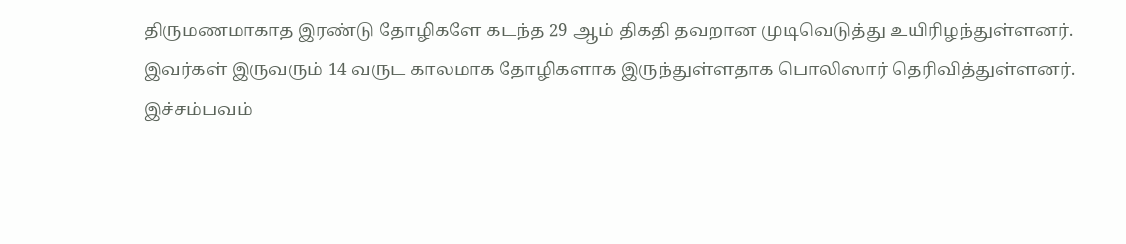திருமணமாகாத இரண்டு தோழிகளே கடந்த 29 ஆம் திகதி தவறான முடிவெடுத்து உயிரிழந்துள்ளனர்.
இவர்கள் இருவரும் 14 வருட காலமாக தோழிகளாக இருந்துள்ளதாக பொலிஸார் தெரிவித்துள்ளனர்.
இச்சம்பவம்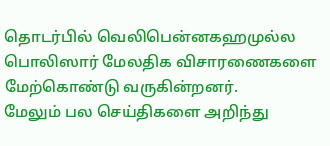தொடர்பில் வெலிபென்னகஹமுல்ல பொலிஸார் மேலதிக விசாரணைகளை மேற்கொண்டு வருகின்றனர்.
மேலும் பல செய்திகளை அறிந்து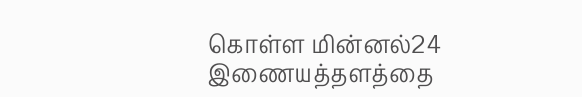கொள்ள மின்னல்24 இணையத்தளத்தை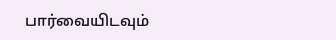பார்வையிடவும்